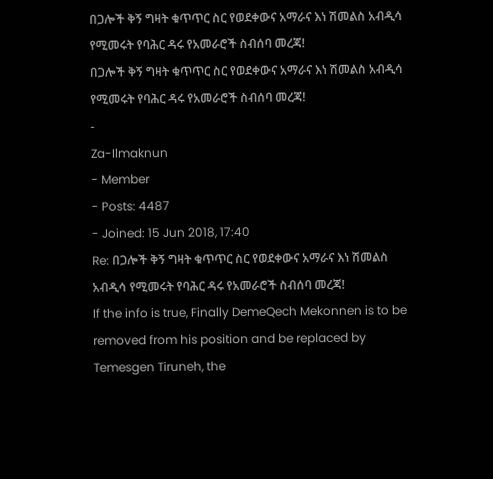በጋሎች ቅኝ ግዛት ቁጥጥር ስር የወደቀውና አማራና እነ ሽመልስ አብዲሳ የሚመሩት የባሕር ዳሩ የአመራሮች ስብሰባ መረጃ!
በጋሎች ቅኝ ግዛት ቁጥጥር ስር የወደቀውና አማራና እነ ሽመልስ አብዲሳ የሚመሩት የባሕር ዳሩ የአመራሮች ስብሰባ መረጃ!
-
Za-Ilmaknun
- Member
- Posts: 4487
- Joined: 15 Jun 2018, 17:40
Re: በጋሎች ቅኝ ግዛት ቁጥጥር ስር የወደቀውና አማራና እነ ሽመልስ አብዲሳ የሚመሩት የባሕር ዳሩ የአመራሮች ስብሰባ መረጃ!
If the info is true, Finally DemeQech Mekonnen is to be removed from his position and be replaced by Temesgen Tiruneh, the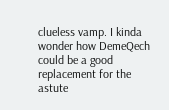clueless vamp. I kinda wonder how DemeQech could be a good replacement for the astute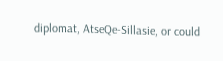diplomat, AtseQe-Sillasie, or could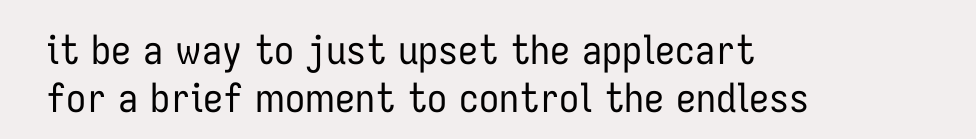it be a way to just upset the applecart for a brief moment to control the endless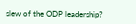slew of the ODP leadership?